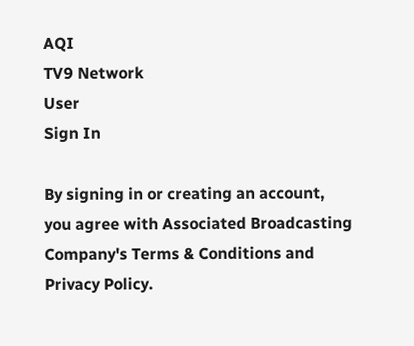AQI
TV9 Network
User
Sign In

By signing in or creating an account, you agree with Associated Broadcasting Company's Terms & Conditions and Privacy Policy.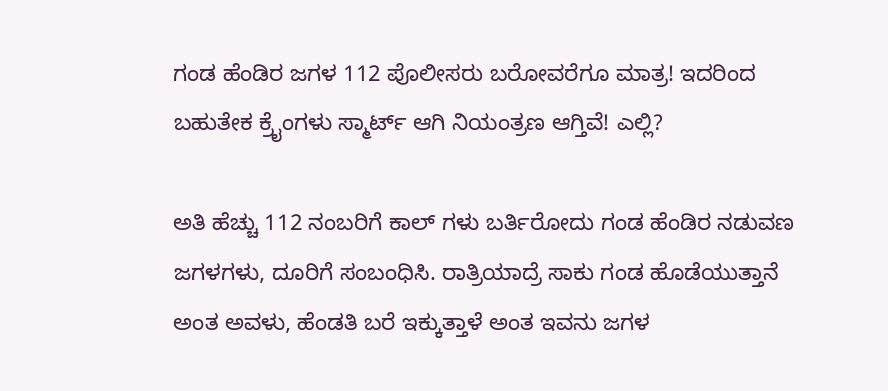ಗಂಡ ಹೆಂಡಿರ ಜಗಳ 112 ಪೊಲೀಸರು ಬರೋವರೆಗೂ ಮಾತ್ರ! ಇದರಿಂದ ಬಹುತೇಕ ಕ್ರೈಂಗಳು ಸ್ಮಾರ್ಟ್ ಆಗಿ ನಿಯಂತ್ರಣ ಆಗ್ತಿವೆ! ಎಲ್ಲಿ?

ಅತಿ ಹೆಚ್ಚು 112 ನಂಬರಿಗೆ ಕಾಲ್ ಗಳು ಬರ್ತಿರೋದು ಗಂಡ ಹೆಂಡಿರ ನಡುವಣ ಜಗಳಗಳು, ದೂರಿಗೆ ಸಂಬಂಧಿಸಿ. ರಾತ್ರಿಯಾದ್ರೆ ಸಾಕು ಗಂಡ ಹೊಡೆಯುತ್ತಾನೆ ಅಂತ ಅವಳು, ಹೆಂಡತಿ ಬರೆ ಇಕ್ಕುತ್ತಾಳೆ ಅಂತ ಇವನು ಜಗಳ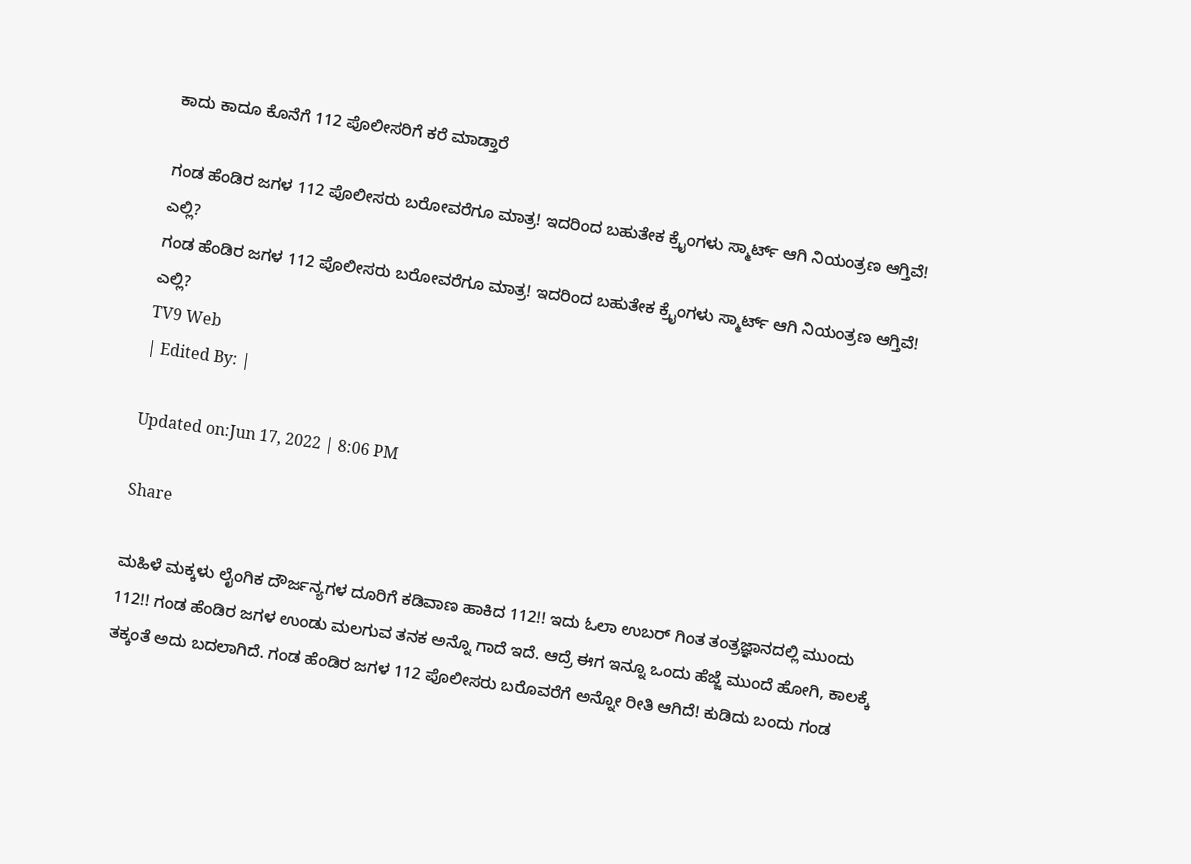ಕಾದು ಕಾದೂ ಕೊನೆಗೆ 112 ಪೊಲೀಸರಿಗೆ ಕರೆ ಮಾಡ್ತಾರೆ

ಗಂಡ ಹೆಂಡಿರ ಜಗಳ 112 ಪೊಲೀಸರು ಬರೋವರೆಗೂ ಮಾತ್ರ! ಇದರಿಂದ ಬಹುತೇಕ ಕ್ರೈಂಗಳು ಸ್ಮಾರ್ಟ್ ಆಗಿ ನಿಯಂತ್ರಣ ಆಗ್ತಿವೆ! ಎಲ್ಲಿ?
ಗಂಡ ಹೆಂಡಿರ ಜಗಳ 112 ಪೊಲೀಸರು ಬರೋವರೆಗೂ ಮಾತ್ರ! ಇದರಿಂದ ಬಹುತೇಕ ಕ್ರೈಂಗಳು ಸ್ಮಾರ್ಟ್ ಆಗಿ ನಿಯಂತ್ರಣ ಆಗ್ತಿವೆ! ಎಲ್ಲಿ?
TV9 Web
| Edited By: |

Updated on:Jun 17, 2022 | 8:06 PM

Share

ಮಹಿಳೆ ಮಕ್ಕಳು ಲೈಂಗಿಕ ದೌರ್ಜನ್ಯಗಳ ದೂರಿಗೆ ಕಡಿವಾಣ ಹಾಕಿದ 112!! ಇದು ಓಲಾ ಉಬರ್ ಗಿಂತ ತಂತ್ರಜ್ಞಾನದಲ್ಲಿ ಮುಂದು 112!! ಗಂಡ ಹೆಂಡಿರ ಜಗಳ ಉಂಡು ಮಲಗುವ ತನಕ ಅನ್ನೊ ಗಾದೆ ಇದೆ. ಆದ್ರೆ ಈಗ ಇನ್ನೂ ಒಂದು ಹೆಜ್ಜೆ ಮುಂದೆ ಹೋಗಿ, ಕಾಲಕ್ಕೆ ತಕ್ಕಂತೆ ಅದು ಬದಲಾಗಿದೆ. ಗಂಡ ಹೆಂಡಿರ ಜಗಳ 112 ಪೊಲೀಸರು ಬರೊವರೆಗೆ ಅನ್ನೋ ರೀತಿ ಆಗಿದೆ! ಕುಡಿದು ಬಂದು ಗಂಡ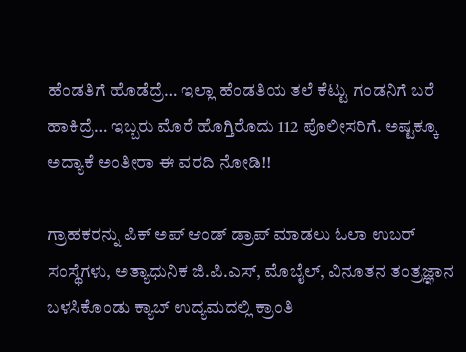ಹೆಂಡತಿಗೆ ಹೊಡೆದ್ರೆ… ಇಲ್ಲಾ ಹೆಂಡತಿಯ ತಲೆ ಕೆಟ್ಟು ಗಂಡನಿಗೆ ಬರೆ ಹಾಕಿದ್ರೆ… ಇಬ್ಬರು ಮೊರೆ ಹೊಗ್ತಿರೊದು 112 ಪೊಲೀಸರಿಗೆ. ಅಷ್ಟಕ್ಕೂ ಅದ್ಯಾಕೆ ಅಂತೀರಾ ಈ ವರದಿ ನೋಡಿ!!

ಗ್ರಾಹಕರನ್ನು ಪಿಕ್ ಅಪ್ ಆಂಡ್ ಡ್ರಾಪ್ ಮಾಡಲು ಓಲಾ ಉಬರ್ ಸಂಸ್ಥೆಗಳು, ಅತ್ಯಾಧುನಿಕ ಜಿ.ಪಿ.ಎಸ್, ಮೊಬೈಲ್, ವಿನೂತನ ತಂತ್ರಜ್ಞಾನ ಬಳಸಿಕೊಂಡು ಕ್ಯಾಬ್ ಉದ್ಯಮದಲ್ಲಿ ಕ್ರಾಂತಿ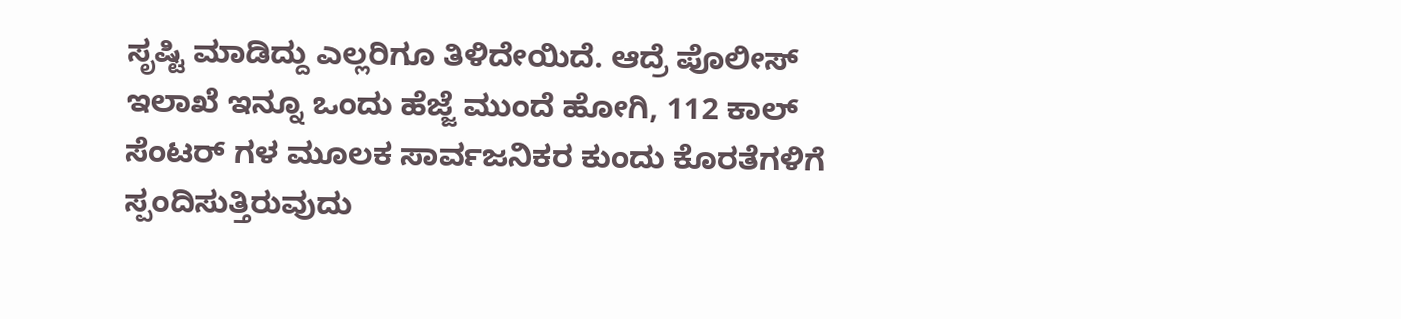ಸೃಷ್ಟಿ ಮಾಡಿದ್ದು ಎಲ್ಲರಿಗೂ ತಿಳಿದೇಯಿದೆ. ಆದ್ರೆ ಪೊಲೀಸ್ ಇಲಾಖೆ ಇನ್ನೂ ಒಂದು ಹೆಜ್ಜೆ ಮುಂದೆ ಹೋಗಿ, 112 ಕಾಲ್ ಸೆಂಟರ್ ಗಳ ಮೂಲಕ ಸಾರ್ವಜನಿಕರ ಕುಂದು ಕೊರತೆಗಳಿಗೆ ಸ್ಪಂದಿಸುತ್ತಿರುವುದು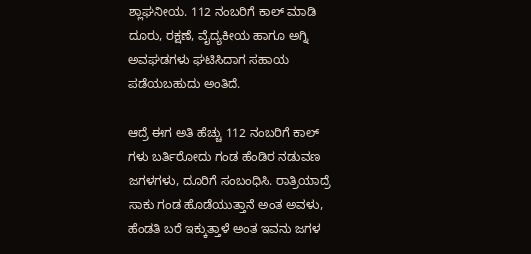ಶ್ಲಾಘನೀಯ. 112 ನಂಬರಿಗೆ ಕಾಲ್ ಮಾಡಿ ದೂರು, ರಕ್ಷಣೆ, ವೈದ್ಯಕೀಯ ಹಾಗೂ ಅಗ್ನಿ ಅವಘಡಗಳು ಘಟಿಸಿದಾಗ ಸಹಾಯ ಪಡೆಯಬಹುದು ಅಂತಿದೆ.

ಆದ್ರೆ ಈಗ ಅತಿ ಹೆಚ್ಚು 112 ನಂಬರಿಗೆ ಕಾಲ್ ಗಳು ಬರ್ತಿರೋದು ಗಂಡ ಹೆಂಡಿರ ನಡುವಣ ಜಗಳಗಳು, ದೂರಿಗೆ ಸಂಬಂಧಿಸಿ. ರಾತ್ರಿಯಾದ್ರೆ ಸಾಕು ಗಂಡ ಹೊಡೆಯುತ್ತಾನೆ ಅಂತ ಅವಳು, ಹೆಂಡತಿ ಬರೆ ಇಕ್ಕುತ್ತಾಳೆ ಅಂತ ಇವನು ಜಗಳ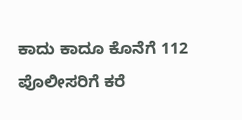ಕಾದು ಕಾದೂ ಕೊನೆಗೆ 112 ಪೊಲೀಸರಿಗೆ ಕರೆ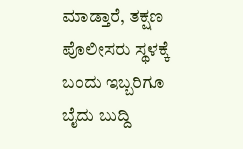ಮಾಡ್ತಾರೆ, ತಕ್ಷಣ ಪೊಲೀಸರು ಸ್ಥಳಕ್ಕೆ ಬಂದು ಇಬ್ಬರಿಗೂ ಬೈದು ಬುದ್ದಿ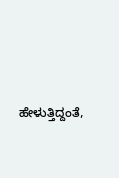ಹೇಳುತ್ತಿದ್ದಂತೆ,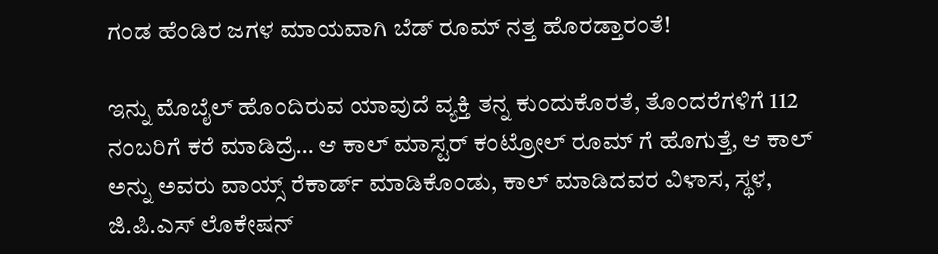ಗಂಡ ಹೆಂಡಿರ ಜಗಳ ಮಾಯವಾಗಿ ಬೆಡ್ ರೂಮ್ ನತ್ತ ಹೊರಡ್ತಾರಂತೆ!

ಇನ್ನು ಮೊಬೈಲ್ ಹೊಂದಿರುವ ಯಾವುದೆ ವ್ಯಕ್ತಿ ತನ್ನ ಕುಂದುಕೊರತೆ, ತೊಂದರೆಗಳಿಗೆ 112 ನಂಬರಿಗೆ ಕರೆ ಮಾಡಿದ್ರೆ… ಆ ಕಾಲ್ ಮಾಸ್ಟರ್ ಕಂಟ್ರೋಲ್ ರೂಮ್ ಗೆ ಹೊಗುತ್ತೆ, ಆ ಕಾಲ್ ಅನ್ನು ಅವರು ವಾಯ್ಸ್ ರೆಕಾರ್ಡ್ ಮಾಡಿಕೊಂಡು, ಕಾಲ್ ಮಾಡಿದವರ ವಿಳಾಸ, ಸ್ಥಳ, ಜಿ.ಪಿ.ಎಸ್ ಲೊಕೇಷನ್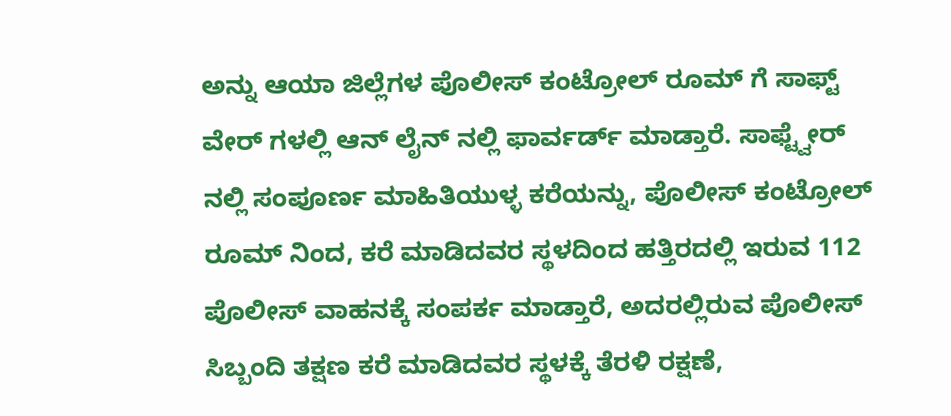ಅನ್ನು ಆಯಾ ಜಿಲ್ಲೆಗಳ ಪೊಲೀಸ್ ಕಂಟ್ರೋಲ್ ರೂಮ್ ಗೆ ಸಾಫ್ಟ್ ವೇರ್ ಗಳಲ್ಲಿ ಆನ್ ಲೈನ್ ನಲ್ಲಿ ಫಾರ್ವರ್ಡ್ ಮಾಡ್ತಾರೆ. ಸಾಫ್ಟ್ವೇರ್ ನಲ್ಲಿ ಸಂಪೂರ್ಣ ಮಾಹಿತಿಯುಳ್ಳ ಕರೆಯನ್ನು, ಪೊಲೀಸ್ ಕಂಟ್ರೋಲ್ ರೂಮ್ ನಿಂದ, ಕರೆ ಮಾಡಿದವರ ಸ್ಥಳದಿಂದ ಹತ್ತಿರದಲ್ಲಿ ಇರುವ 112 ಪೊಲೀಸ್ ವಾಹನಕ್ಕೆ ಸಂಪರ್ಕ ಮಾಡ್ತಾರೆ, ಅದರಲ್ಲಿರುವ ಪೊಲೀಸ್ ಸಿಬ್ಬಂದಿ ತಕ್ಷಣ ಕರೆ ಮಾಡಿದವರ ಸ್ಥಳಕ್ಕೆ ತೆರಳಿ ರಕ್ಷಣೆ,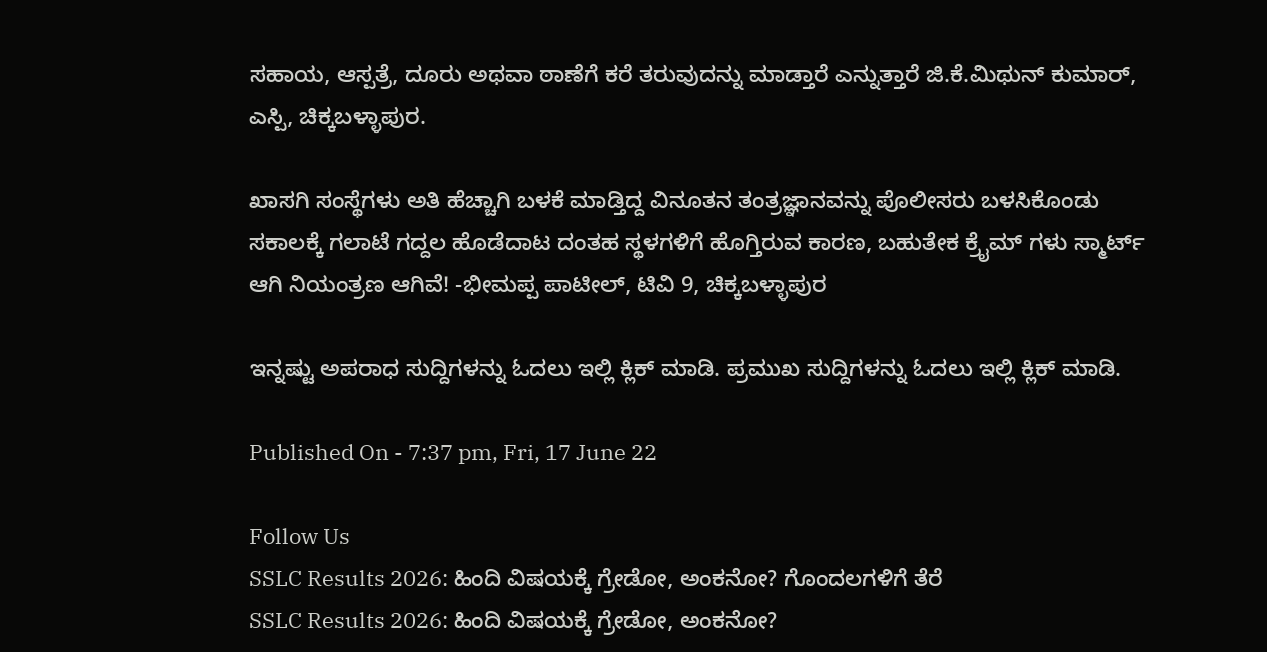ಸಹಾಯ, ಆಸ್ಪತ್ರೆ, ದೂರು ಅಥವಾ ಠಾಣೆಗೆ ಕರೆ ತರುವುದನ್ನು ಮಾಡ್ತಾರೆ ಎನ್ನುತ್ತಾರೆ ಜಿ.ಕೆ.ಮಿಥುನ್ ಕುಮಾರ್, ಎಸ್ಪಿ, ಚಿಕ್ಕಬಳ್ಳಾಪುರ.

ಖಾಸಗಿ ಸಂಸ್ಥೆಗಳು ಅತಿ ಹೆಚ್ಚಾಗಿ ಬಳಕೆ ಮಾಡ್ತಿದ್ದ ವಿನೂತನ ತಂತ್ರಜ್ಞಾನವನ್ನು ಪೊಲೀಸರು ಬಳಸಿಕೊಂಡು ಸಕಾಲಕ್ಕೆ ಗಲಾಟೆ ಗದ್ದಲ ಹೊಡೆದಾಟ ದಂತಹ ಸ್ಥಳಗಳಿಗೆ ಹೊಗ್ತಿರುವ ಕಾರಣ, ಬಹುತೇಕ ಕ್ರೈಮ್ ಗಳು ಸ್ಮಾರ್ಟ್ ಆಗಿ ನಿಯಂತ್ರಣ ಆಗಿವೆ! -ಭೀಮಪ್ಪ ಪಾಟೀಲ್, ಟಿವಿ 9, ಚಿಕ್ಕಬಳ್ಳಾಪುರ

ಇನ್ನಷ್ಟು ಅಪರಾಧ ಸುದ್ದಿಗಳನ್ನು ಓದಲು ಇಲ್ಲಿ ಕ್ಲಿಕ್ ಮಾಡಿ. ಪ್ರಮುಖ ಸುದ್ದಿಗಳನ್ನು ಓದಲು ಇಲ್ಲಿ ಕ್ಲಿಕ್ ಮಾಡಿ.

Published On - 7:37 pm, Fri, 17 June 22

Follow Us
SSLC Results 2026: ಹಿಂದಿ ವಿಷಯಕ್ಕೆ ಗ್ರೇಡೋ, ಅಂಕನೋ? ಗೊಂದಲಗಳಿಗೆ ತೆರೆ
SSLC Results 2026: ಹಿಂದಿ ವಿಷಯಕ್ಕೆ ಗ್ರೇಡೋ, ಅಂಕನೋ?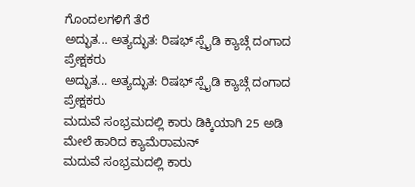ಗೊಂದಲಗಳಿಗೆ ತೆರೆ
ಅದ್ಭುತ... ಅತ್ಯದ್ಭುತ: ರಿಷಭ್ ಸ್ಪೈಡಿ ಕ್ಯಾಚ್ಗೆ ದಂಗಾದ ಪ್ರೇಕ್ಷಕರು
ಅದ್ಭುತ... ಅತ್ಯದ್ಭುತ: ರಿಷಭ್ ಸ್ಪೈಡಿ ಕ್ಯಾಚ್ಗೆ ದಂಗಾದ ಪ್ರೇಕ್ಷಕರು
ಮದುವೆ ಸಂಭ್ರಮದಲ್ಲಿ ಕಾರು ಡಿಕ್ಕಿಯಾಗಿ 25 ಅಡಿ ಮೇಲೆ ಹಾರಿದ ಕ್ಯಾಮೆರಾಮನ್
ಮದುವೆ ಸಂಭ್ರಮದಲ್ಲಿ ಕಾರು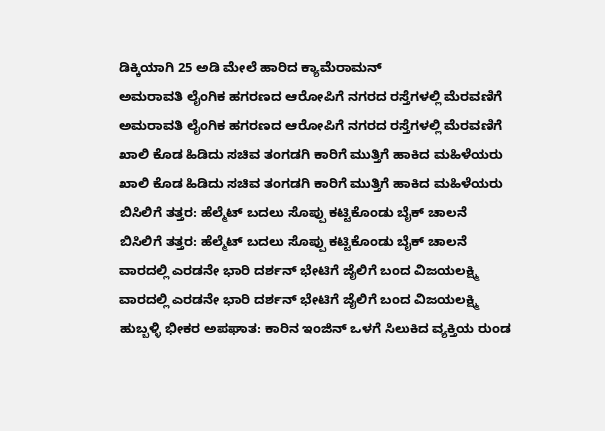ಡಿಕ್ಕಿಯಾಗಿ 25 ಅಡಿ ಮೇಲೆ ಹಾರಿದ ಕ್ಯಾಮೆರಾಮನ್
ಅಮರಾವತಿ ಲೈಂಗಿಕ ಹಗರಣದ ಆರೋಪಿಗೆ ನಗರದ ರಸ್ತೆಗಳಲ್ಲಿ ಮೆರವಣಿಗೆ
ಅಮರಾವತಿ ಲೈಂಗಿಕ ಹಗರಣದ ಆರೋಪಿಗೆ ನಗರದ ರಸ್ತೆಗಳಲ್ಲಿ ಮೆರವಣಿಗೆ
ಖಾಲಿ ಕೊಡ ಹಿಡಿದು ಸಚಿವ ತಂಗಡಗಿ ಕಾರಿಗೆ ಮುತ್ತಿಗೆ ಹಾಕಿದ ಮಹಿಳೆಯರು
ಖಾಲಿ ಕೊಡ ಹಿಡಿದು ಸಚಿವ ತಂಗಡಗಿ ಕಾರಿಗೆ ಮುತ್ತಿಗೆ ಹಾಕಿದ ಮಹಿಳೆಯರು
ಬಿಸಿಲಿಗೆ ತತ್ತರ: ಹೆಲ್ಮೆಟ್ ಬದಲು ಸೊಪ್ಪು ಕಟ್ಟಿಕೊಂಡು ಬೈಕ್ ಚಾಲನೆ
ಬಿಸಿಲಿಗೆ ತತ್ತರ: ಹೆಲ್ಮೆಟ್ ಬದಲು ಸೊಪ್ಪು ಕಟ್ಟಿಕೊಂಡು ಬೈಕ್ ಚಾಲನೆ
ವಾರದಲ್ಲಿ ಎರಡನೇ ಭಾರಿ ದರ್ಶನ್ ಭೇಟಿಗೆ ಜೈಲಿಗೆ ಬಂದ ವಿಜಯಲಕ್ಷ್ಮಿ
ವಾರದಲ್ಲಿ ಎರಡನೇ ಭಾರಿ ದರ್ಶನ್ ಭೇಟಿಗೆ ಜೈಲಿಗೆ ಬಂದ ವಿಜಯಲಕ್ಷ್ಮಿ
ಹುಬ್ಬಳ್ಳಿ ಭೀಕರ ಅಪಘಾತ: ಕಾರಿನ ಇಂಜಿನ್ ಒಳಗೆ ಸಿಲುಕಿದ ವ್ಯಕ್ತಿಯ ರುಂಡ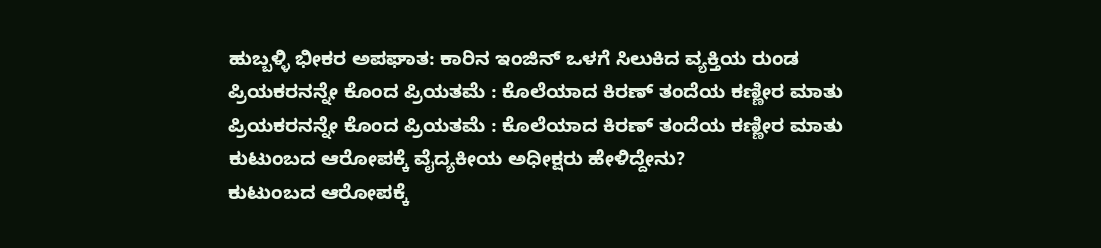ಹುಬ್ಬಳ್ಳಿ ಭೀಕರ ಅಪಘಾತ: ಕಾರಿನ ಇಂಜಿನ್ ಒಳಗೆ ಸಿಲುಕಿದ ವ್ಯಕ್ತಿಯ ರುಂಡ
ಪ್ರಿಯಕರನನ್ನೇ ಕೊಂದ ಪ್ರಿಯತಮೆ : ಕೊಲೆಯಾದ ಕಿರಣ್ ತಂದೆಯ ಕಣ್ಣೀರ ಮಾತು
ಪ್ರಿಯಕರನನ್ನೇ ಕೊಂದ ಪ್ರಿಯತಮೆ : ಕೊಲೆಯಾದ ಕಿರಣ್ ತಂದೆಯ ಕಣ್ಣೀರ ಮಾತು
ಕುಟುಂಬದ ಆರೋಪಕ್ಕೆ ವೈದ್ಯಕೀಯ ಅಧೀಕ್ಷರು ಹೇಳಿದ್ದೇನು?
ಕುಟುಂಬದ ಆರೋಪಕ್ಕೆ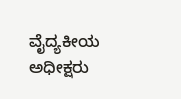ವೈದ್ಯಕೀಯ ಅಧೀಕ್ಷರು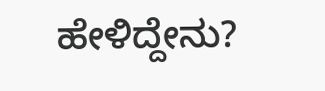ಹೇಳಿದ್ದೇನು?